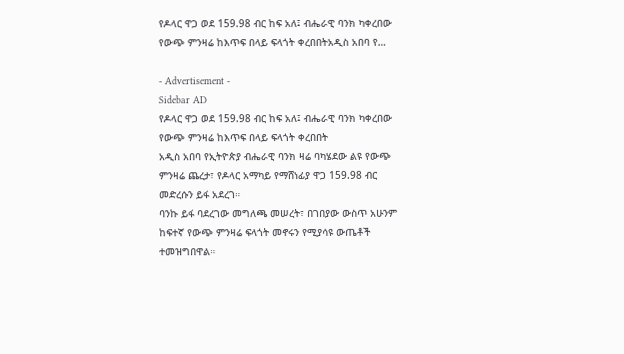የዶላር ዋጋ ወደ 159.98 ብር ከፍ አለ፤ ብሔራዊ ባንክ ካቀረበው የውጭ ምንዛሬ ከእጥፍ በላይ ፍላጎት ቀረበበትአዲስ አበባ የ…

- Advertisement -
Sidebar AD
የዶላር ዋጋ ወደ 159.98 ብር ከፍ አለ፤ ብሔራዊ ባንክ ካቀረበው የውጭ ምንዛሬ ከእጥፍ በላይ ፍላጎት ቀረበበት
አዲስ አበባ የኢትዮጵያ ብሔራዊ ባንክ ዛሬ ባካሄደው ልዩ የውጭ ምንዛሬ ጨረታ፣ የዶላር አማካይ የማሸነፊያ ዋጋ 159.98 ብር መድረሱን ይፋ አደረገ።
ባንኩ ይፋ ባደረገው መግለጫ መሠረት፣ በገበያው ውስጥ አሁንም ከፍተኛ የውጭ ምንዛሬ ፍላጎት መኖሩን የሚያሳዩ ውጤቶች ተመዝግበዋል።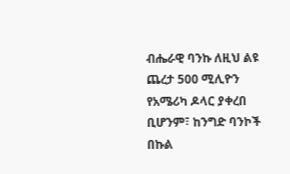ብሔራዊ ባንኩ ለዚህ ልዩ ጨረታ 500 ሚሊዮን የአሜሪካ ዶላር ያቀረበ ቢሆንም፣ ከንግድ ባንኮች በኩል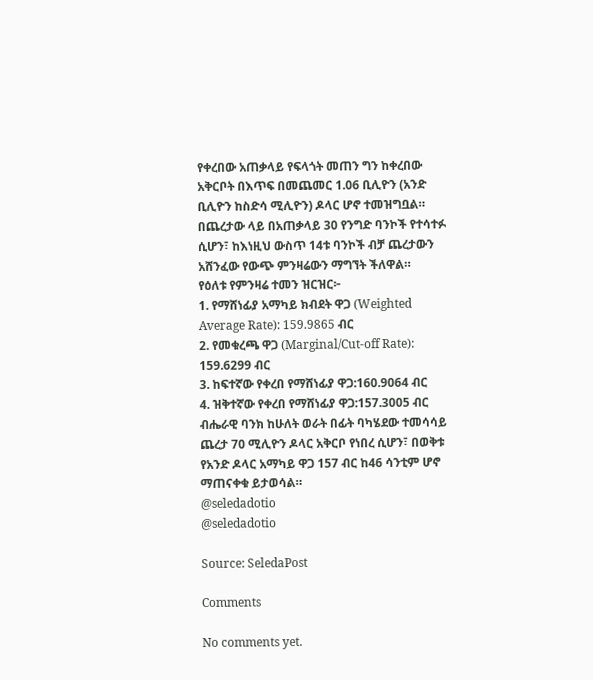የቀረበው አጠቃላይ የፍላጎት መጠን ግን ከቀረበው አቅርቦት በእጥፍ በመጨመር 1.06 ቢሊዮን (አንድ ቢሊዮን ከስድሳ ሚሊዮን) ዶላር ሆኖ ተመዝግቧል።
በጨረታው ላይ በአጠቃላይ 30 የንግድ ባንኮች የተሳተፉ ሲሆን፣ ከእነዚህ ውስጥ 14ቱ ባንኮች ብቻ ጨረታውን አሸንፈው የውጭ ምንዛሬውን ማግኘት ችለዋል።
የዕለቱ የምንዛሬ ተመን ዝርዝር፦
1. የማሸነፊያ አማካይ ክብደት ዋጋ (Weighted Average Rate): 159.9865 ብር
2. የመቁረጫ ዋጋ (Marginal/Cut-off Rate): 159.6299 ብር
3. ከፍተኛው የቀረበ የማሸነፊያ ዋጋ:160.9064 ብር
4. ዝቅተኛው የቀረበ የማሸነፊያ ዋጋ:157.3005 ብር
ብሔራዊ ባንክ ከሁለት ወራት በፊት ባካሄደው ተመሳሳይ ጨረታ 70 ሚሊዮን ዶላር አቅርቦ የነበረ ሲሆን፣ በወቅቱ የአንድ ዶላር አማካይ ዋጋ 157 ብር ከ46 ሳንቲም ሆኖ ማጠናቀቁ ይታወሳል።
@seledadotio
@seledadotio

Source: SeledaPost

Comments

No comments yet.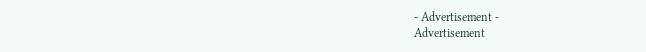- Advertisement -
Advertisement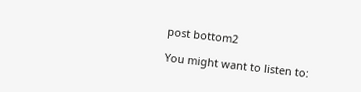post bottom2

You might want to listen to: